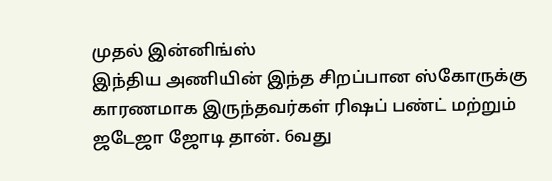முதல் இன்னிங்ஸ்
இந்திய அணியின் இந்த சிறப்பான ஸ்கோருக்கு காரணமாக இருந்தவர்கள் ரிஷப் பண்ட் மற்றும் ஜடேஜா ஜோடி தான். 6வது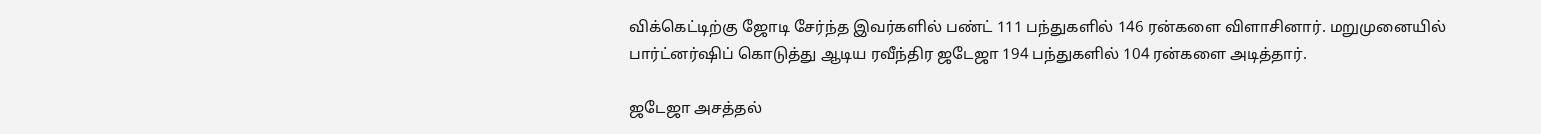விக்கெட்டிற்கு ஜோடி சேர்ந்த இவர்களில் பண்ட் 111 பந்துகளில் 146 ரன்களை விளாசினார். மறுமுனையில் பார்ட்னர்ஷிப் கொடுத்து ஆடிய ரவீந்திர ஜடேஜா 194 பந்துகளில் 104 ரன்களை அடித்தார்.

ஜடேஜா அசத்தல்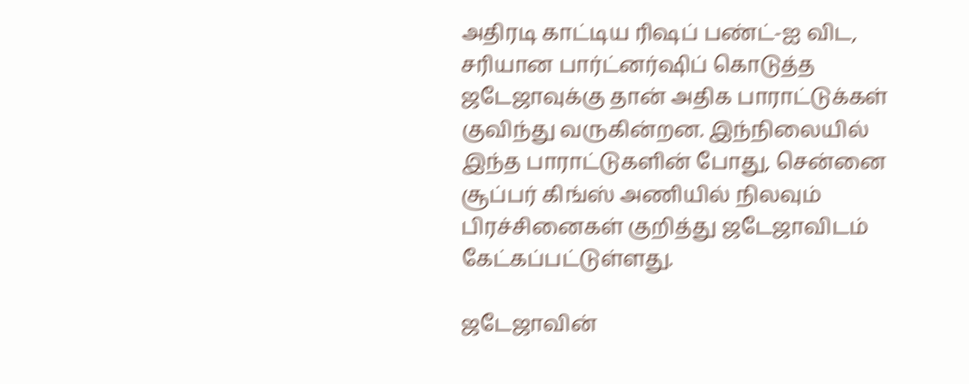அதிரடி காட்டிய ரிஷப் பண்ட்-ஐ விட, சரியான பார்ட்னர்ஷிப் கொடுத்த ஜடேஜாவுக்கு தான் அதிக பாராட்டுக்கள் குவிந்து வருகின்றன. இந்நிலையில் இந்த பாராட்டுகளின் போது, சென்னை சூப்பர் கிங்ஸ் அணியில் நிலவும் பிரச்சினைகள் குறித்து ஜடேஜாவிடம் கேட்கப்பட்டுள்ளது.

ஜடேஜாவின்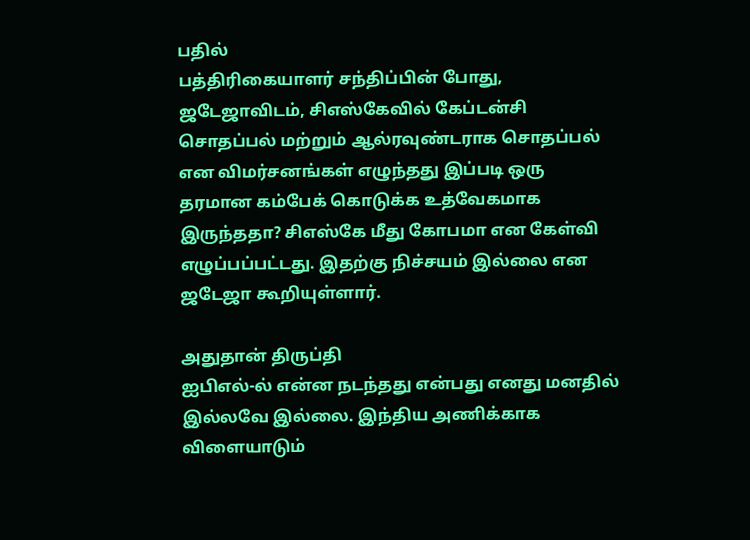பதில்
பத்திரிகையாளர் சந்திப்பின் போது, ஜடேஜாவிடம், சிஎஸ்கேவில் கேப்டன்சி சொதப்பல் மற்றும் ஆல்ரவுண்டராக சொதப்பல் என விமர்சனங்கள் எழுந்தது இப்படி ஒரு தரமான கம்பேக் கொடுக்க உத்வேகமாக இருந்ததா? சிஎஸ்கே மீது கோபமா என கேள்வி எழுப்பப்பட்டது. இதற்கு நிச்சயம் இல்லை என ஜடேஜா கூறியுள்ளார்.

அதுதான் திருப்தி
ஐபிஎல்-ல் என்ன நடந்தது என்பது எனது மனதில் இல்லவே இல்லை. இந்திய அணிக்காக விளையாடும்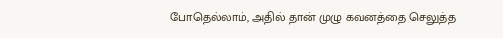போதெல்லாம், அதில் தான் முழு கவனத்தை செலுத்த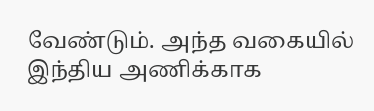வேண்டும். அந்த வகையில் இந்திய அணிக்காக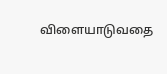விளையாடுவதை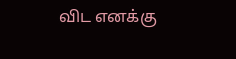விட எனக்கு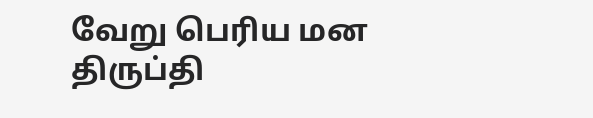வேறு பெரிய மன திருப்தி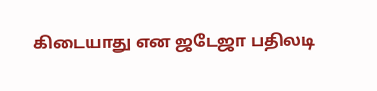கிடையாது என ஜடேஜா பதிலடி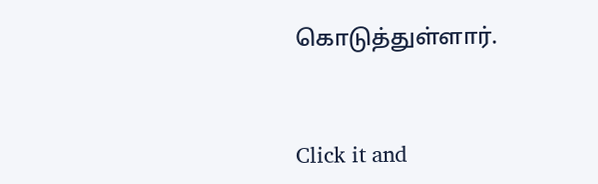கொடுத்துள்ளார்.


Click it and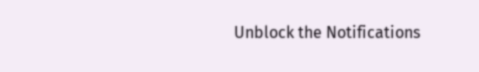Unblock the Notifications